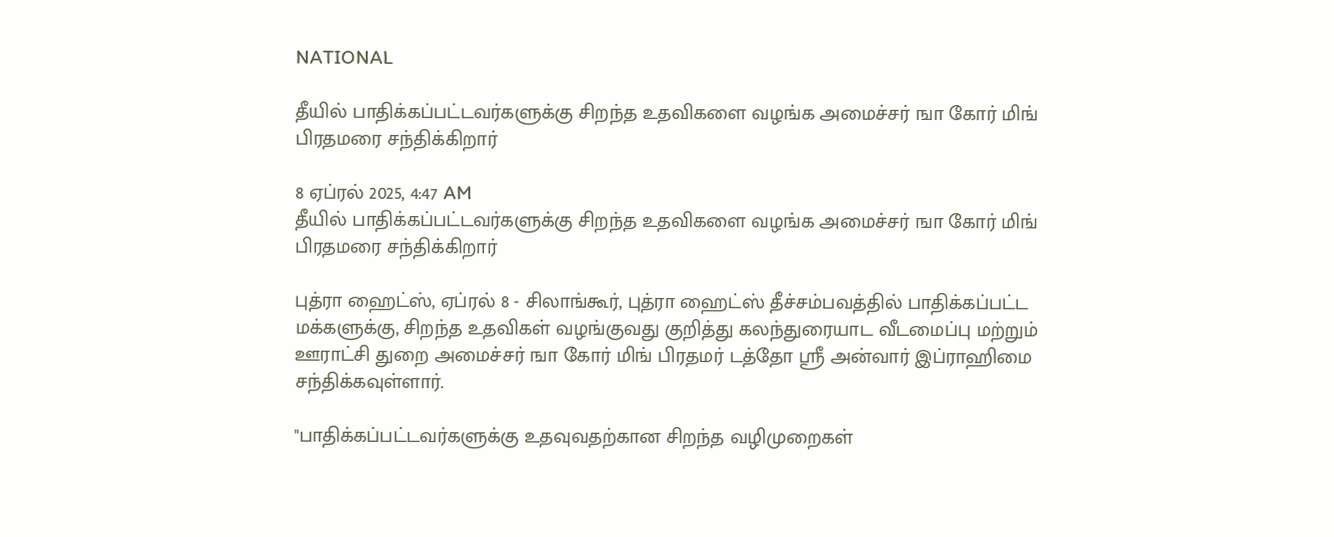NATIONAL

தீயில் பாதிக்கப்பட்டவர்களுக்கு சிறந்த உதவிகளை வழங்க அமைச்சர் ஙா கோர் மிங் பிரதமரை சந்திக்கிறார்

8 ஏப்ரல் 2025, 4:47 AM
தீயில் பாதிக்கப்பட்டவர்களுக்கு சிறந்த உதவிகளை வழங்க அமைச்சர் ஙா கோர் மிங் பிரதமரை சந்திக்கிறார்

புத்ரா ஹைட்ஸ், ஏப்ரல் 8 - சிலாங்கூர், புத்ரா ஹைட்ஸ் தீச்சம்பவத்தில் பாதிக்கப்பட்ட மக்களுக்கு, சிறந்த உதவிகள் வழங்குவது குறித்து கலந்துரையாட வீடமைப்பு மற்றும் ஊராட்சி துறை அமைச்சர் ஙா கோர் மிங் பிரதமர் டத்தோ ஸ்ரீ அன்வார் இப்ராஹிமை சந்திக்கவுள்ளார்.

"பாதிக்கப்பட்டவர்களுக்கு உதவுவதற்கான சிறந்த வழிமுறைகள்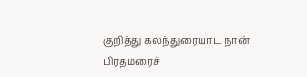குறித்து கலந்துரையாட நான் பிரதமரைச்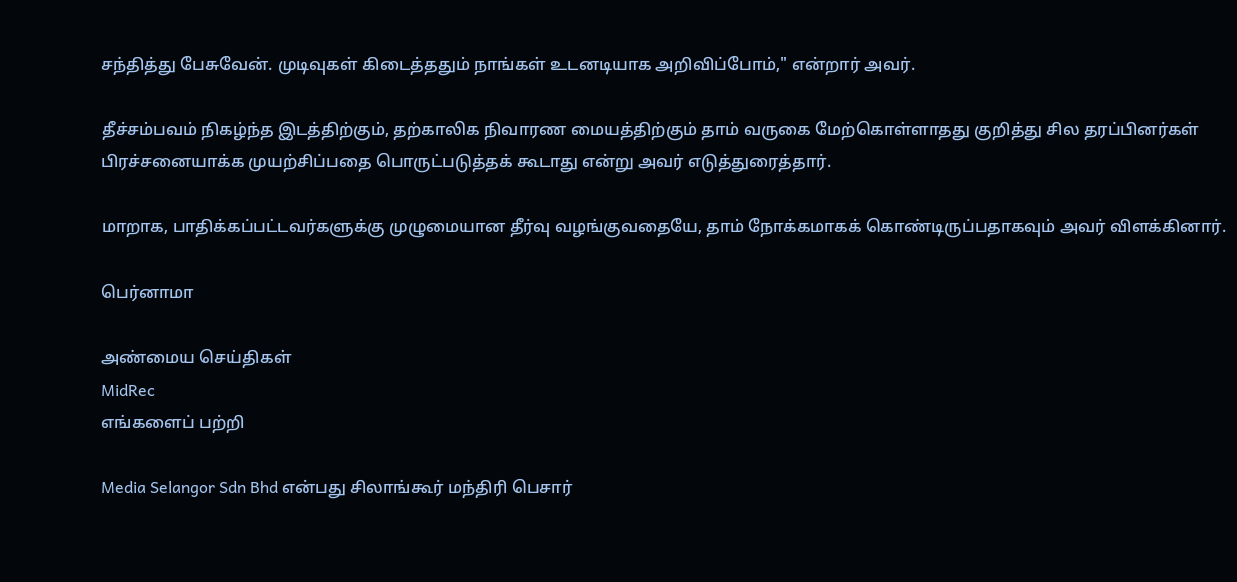சந்தித்து பேசுவேன். முடிவுகள் கிடைத்ததும் நாங்கள் உடனடியாக அறிவிப்போம்," என்றார் அவர்.

தீச்சம்பவம் நிகழ்ந்த இடத்திற்கும், தற்காலிக நிவாரண மையத்திற்கும் தாம் வருகை மேற்கொள்ளாதது குறித்து சில தரப்பினர்கள் பிரச்சனையாக்க முயற்சிப்பதை பொருட்படுத்தக் கூடாது என்று அவர் எடுத்துரைத்தார்.

மாறாக, பாதிக்கப்பட்டவர்களுக்கு முழுமையான தீர்வு வழங்குவதையே, தாம் நோக்கமாகக் கொண்டிருப்பதாகவும் அவர் விளக்கினார்.

பெர்னாமா

அண்மைய செய்திகள்
MidRec
எங்களைப் பற்றி

Media Selangor Sdn Bhd என்பது சிலாங்கூர் மந்திரி பெசார்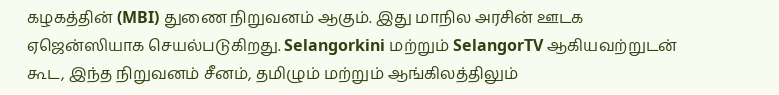கழகத்தின் (MBI) துணை நிறுவனம் ஆகும். இது மாநில அரசின் ஊடக ஏஜென்ஸியாக செயல்படுகிறது. Selangorkini மற்றும் SelangorTV ஆகியவற்றுடன் கூட, இந்த நிறுவனம் சீனம், தமிழும் மற்றும் ஆங்கிலத்திலும்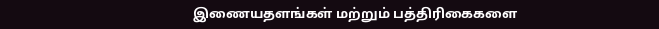இணையதளங்கள் மற்றும் பத்திரிகைகளை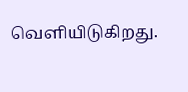வெளியிடுகிறது.